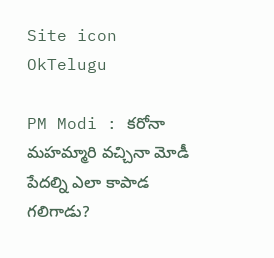Site icon OkTelugu

PM Modi : కరోనా మహమ్మారి వచ్చినా మోడీ పేదల్ని ఎలా కాపాడ గలిగాడు?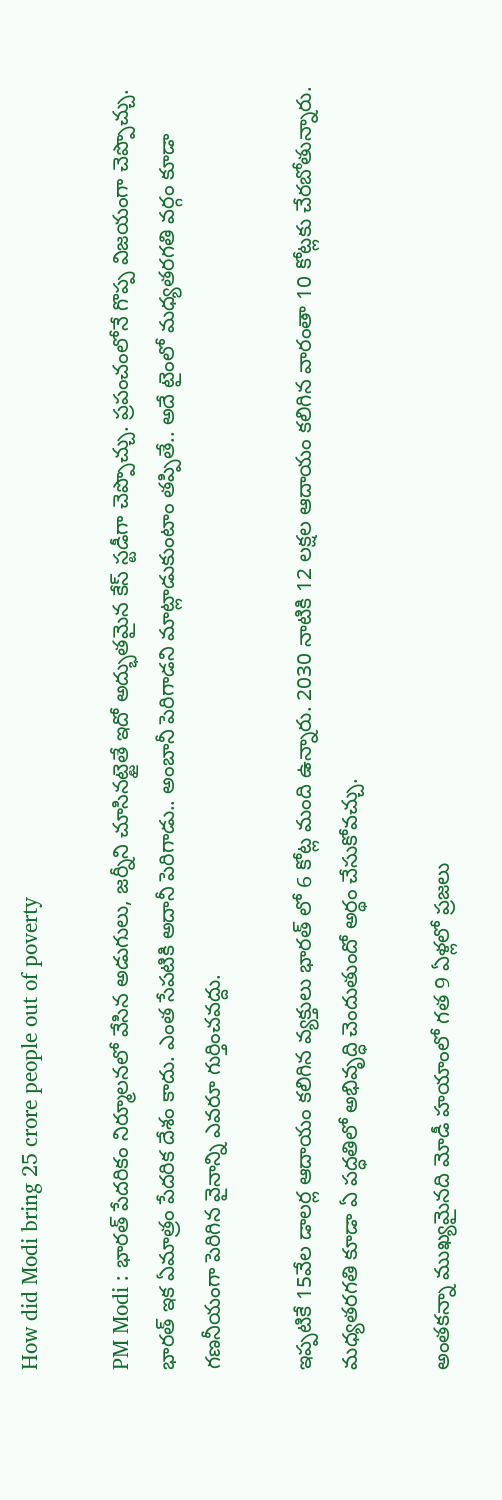How did Modi bring 25 crore people out of poverty

PM Modi : భారత్ పేదరికం నిర్మూలనలో వేసిన అడుగులు, జర్నీని చూసినట్టైతే ఇదో అద్భుతమైన కేస్ స్టడీగా చెప్పొచ్చు. ప్రపంచంలోనే గొప్ప విజయంగా చెప్పొచ్చు. భారత్ ఇక ఏమాత్రం పేదరిక దేశం కాదు. ఎంత సేపటికి అదానీ పెరిగాడు.. అంబానీ పెరిగాడని మాట్లాడుకుంటాం తప్పితే.. అదే టైంలో మధ్యతరగతి వర్గం కూడా గణనీయంగా పెరిగిన వైనాన్ని ఎవరూ గుర్తించవద్దు.

ఇప్పటికే 15వేల డాలర్ల ఆదాయం కలిగిన వ్యక్తులు భారత్ లో 6 కోట్ల మంది ఉన్నారు. 2030 నాటికి 12 లక్షల ఆదాయం కలిగిన వారంతా 10 కోట్లకు చేరబోతున్నారు. మధ్యతరగతి కూడా ఏ పద్ధతిలో అభివృద్ధి చెందుతుందో అర్థం చేసుకోవచ్చు.

అంతకన్నా ముఖ్యమైనది మోడీ హయాంలో గత 9 ఏళ్లలో ప్రజలు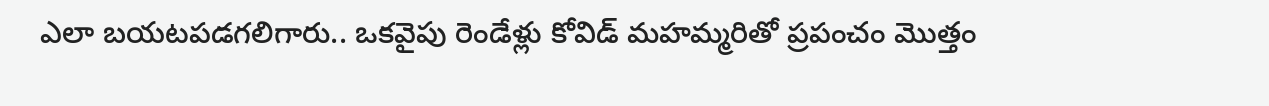ఎలా బయటపడగలిగారు.. ఒకవైపు రెండేళ్లు కోవిడ్ మహమ్మరితో ప్రపంచం మొత్తం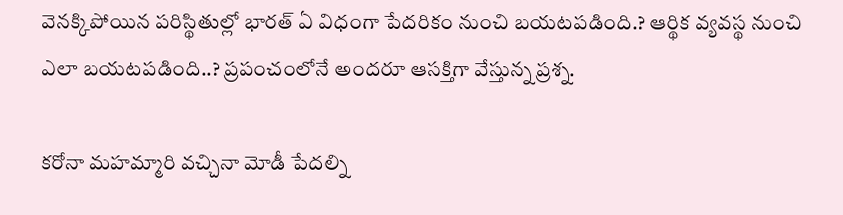వెనక్కిపోయిన పరిస్థితుల్లో భారత్ ఏ విధంగా పేదరికం నుంచి బయటపడింది.? ఆర్థిక వ్యవస్థ నుంచి ఎలా బయటపడింది..? ప్రపంచంలోనే అందరూ ఆసక్తిగా వేస్తున్న ప్రశ్న.

కరోనా మహమ్మారి వచ్చినా మోడీ పేదల్ని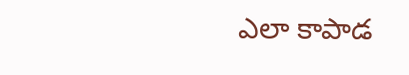ఎలా కాపాడ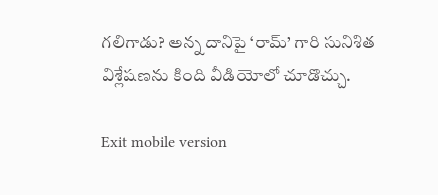గలిగాడు? అన్న దానిపై ‘రామ్’ గారి సునిశిత విశ్లేషణను కింది వీడియోలో చూడొచ్చు.

Exit mobile version